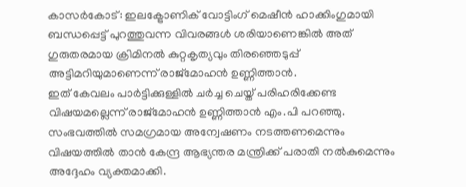കാസർകോട്: ഇലക്ട്രോണിക് വോട്ടിംഗ് മെഷീൻ ഹാക്കിംഗുമായി ബന്ധപ്പെട്ട് പുറത്തുവന്ന വിവരങ്ങൾ ശരിയാണെങ്കിൽ അത് ഗുരുതരമായ ക്രിമിനൽ കുറ്റകൃത്യവും തിരഞ്ഞെടുപ്പ് അട്ടിമറിയുമാണെന്ന് രാജ്മോഹൻ ഉണ്ണിത്താൻ.
ഇത് കേവലം പാർട്ടിക്കുള്ളിൽ ചർച്ച ചെയ്ത് പരിഹരിക്കേണ്ട വിഷയമല്ലെന്ന് രാജ്മോഹൻ ഉണ്ണിത്താൻ എം.പി പറഞ്ഞു.
സംഭവത്തിൽ സമഗ്രമായ അന്വേഷണം നടത്തണമെന്നും വിഷയത്തിൽ താൻ കേന്ദ്ര ആഭ്യന്തര മന്ത്രിക്ക് പരാതി നൽകുമെന്നും അദ്ദേഹം വ്യക്തമാക്കി.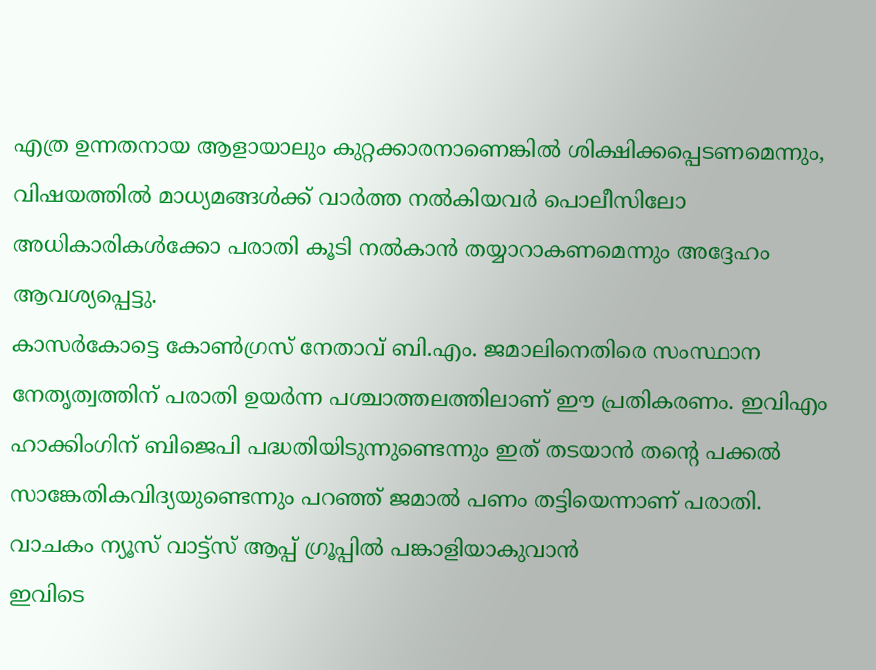എത്ര ഉന്നതനായ ആളായാലും കുറ്റക്കാരനാണെങ്കിൽ ശിക്ഷിക്കപ്പെടണമെന്നും, വിഷയത്തിൽ മാധ്യമങ്ങൾക്ക് വാർത്ത നൽകിയവർ പൊലീസിലോ അധികാരികൾക്കോ പരാതി കൂടി നൽകാൻ തയ്യാറാകണമെന്നും അദ്ദേഹം ആവശ്യപ്പെട്ടു.
കാസർകോട്ടെ കോൺഗ്രസ് നേതാവ് ബി.എം. ജമാലിനെതിരെ സംസ്ഥാന നേതൃത്വത്തിന് പരാതി ഉയർന്ന പശ്ചാത്തലത്തിലാണ് ഈ പ്രതികരണം. ഇവിഎം ഹാക്കിംഗിന് ബിജെപി പദ്ധതിയിടുന്നുണ്ടെന്നും ഇത് തടയാൻ തന്റെ പക്കൽ സാങ്കേതികവിദ്യയുണ്ടെന്നും പറഞ്ഞ് ജമാൽ പണം തട്ടിയെന്നാണ് പരാതി.
വാചകം ന്യൂസ് വാട്ട്സ് ആപ്പ് ഗ്രൂപ്പിൽ പങ്കാളിയാകുവാൻ
ഇവിടെ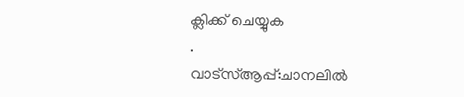ക്ലിക്ക് ചെയ്യുക
.
വാട്സ്ആപ്പ്:ചാനലിൽ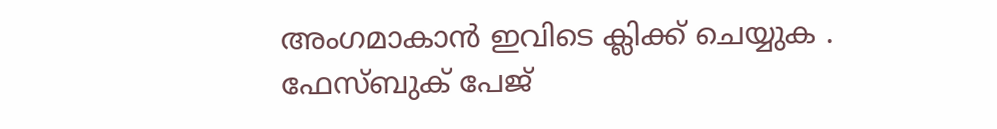അംഗമാകാൻ ഇവിടെ ക്ലിക്ക് ചെയ്യുക .
ഫേസ്ബുക് പേജ്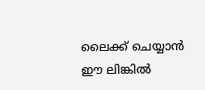ലൈക്ക് ചെയ്യാൻ ഈ ലിങ്കിൽ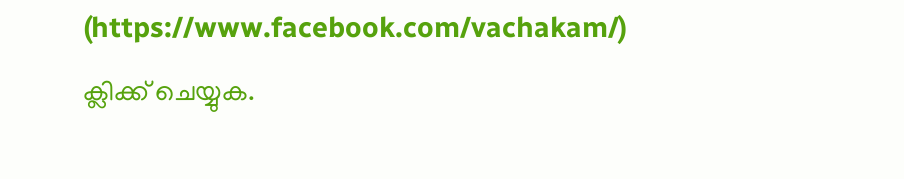(https://www.facebook.com/vachakam/) ക്ലിക്ക് ചെയ്യുക.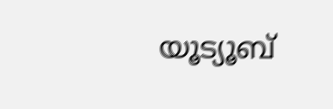യൂട്യൂബ്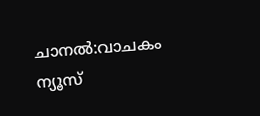ചാനൽ:വാചകം ന്യൂസ്